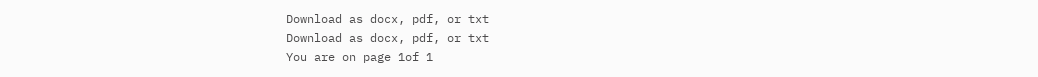Download as docx, pdf, or txt
Download as docx, pdf, or txt
You are on page 1of 1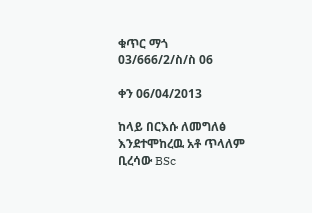ቁጥር ማጎ 03/666/2/ስ/ስ 06

ቀን 06/04/2013

ከላይ በርእሱ ለመግለፅ እንደተሞከረዉ አቶ ጥላለም ቢረሳው BSc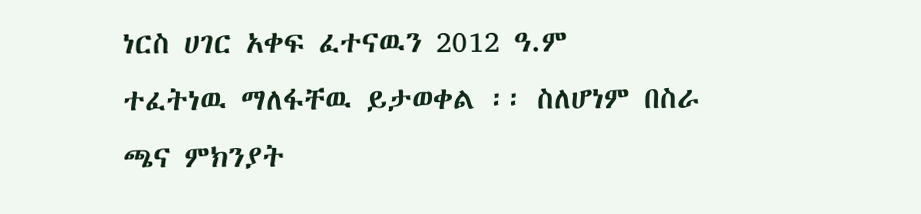ነርስ ሀገር አቀፍ ፈተናዉን 2012 ዓ.ም
ተፈትነዉ ማለፋቸዉ ይታወቀል ፡፡ ስለሆነም በስራ ጫና ምክንያት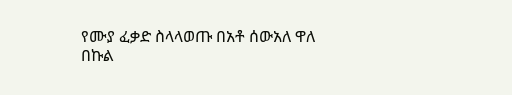የሙያ ፈቃድ ስላላወጡ በአቶ ሰውአለ ዋለ
በኩል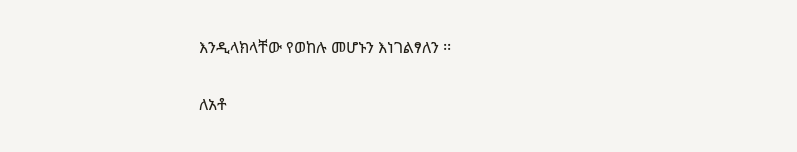እንዲላክላቸው የወከሉ መሆኑን እነገልፃለን ፡፡

ለአቶ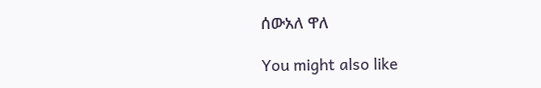ሰውአለ ዋለ

You might also like